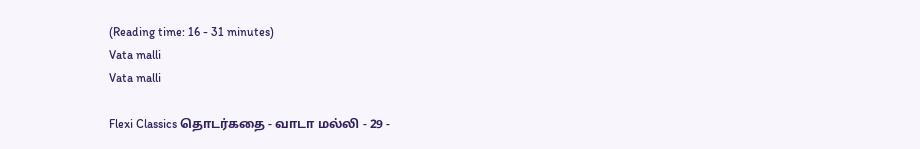(Reading time: 16 - 31 minutes)
Vata malli
Vata malli

Flexi Classics தொடர்கதை - வாடா மல்லி - 29 -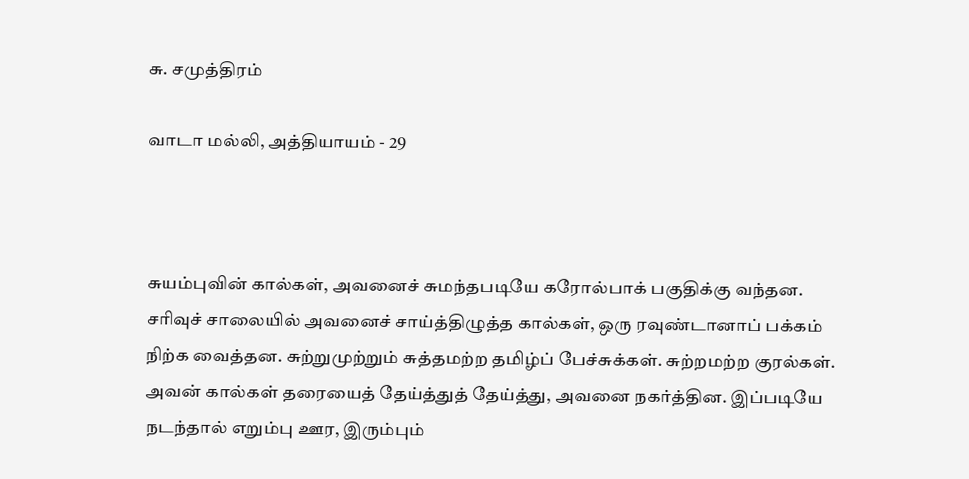சு. சமுத்திரம்

வாடா மல்லி, அத்தியாயம் - 29



சுயம்புவின் கால்கள், அவனைச் சுமந்தபடியே கரோல்பாக் பகுதிக்கு வந்தன. சரிவுச் சாலையில் அவனைச் சாய்த்திழுத்த கால்கள், ஒரு ரவுண்டானாப் பக்கம் நிற்க வைத்தன. சுற்றுமுற்றும் சுத்தமற்ற தமிழ்ப் பேச்சுக்கள். சுற்றமற்ற குரல்கள். அவன் கால்கள் தரையைத் தேய்த்துத் தேய்த்து, அவனை நகர்த்தின. இப்படியே நடந்தால் எறும்பு ஊர, இரும்பும்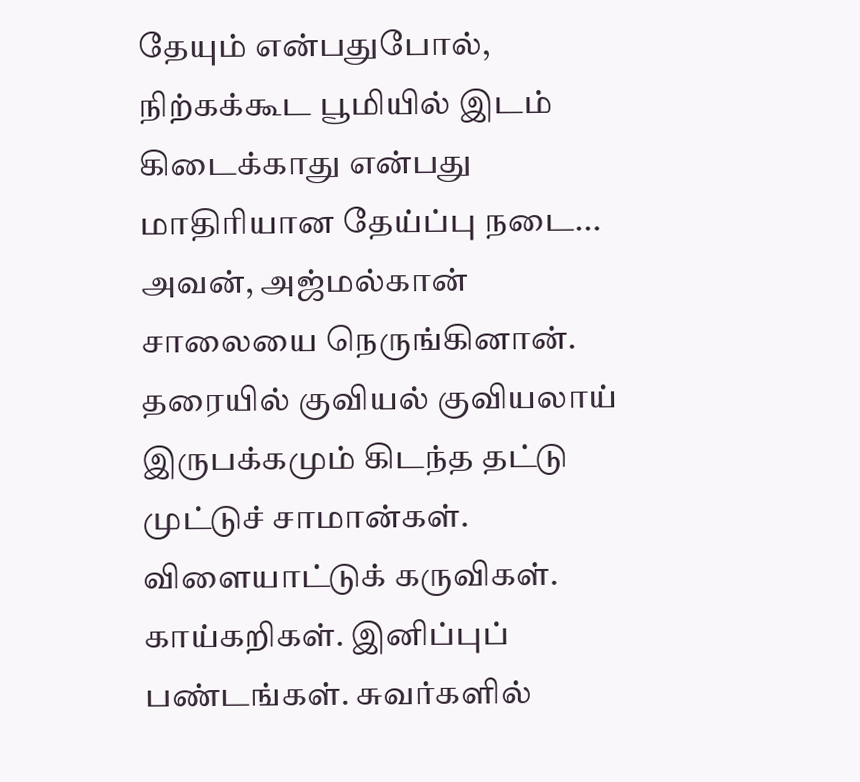தேயும் என்பதுபோல், நிற்கக்கூட பூமியில் இடம் கிடைக்காது என்பது மாதிரியான தேய்ப்பு நடை... அவன், அஜ்மல்கான் சாலையை நெருங்கினான். தரையில் குவியல் குவியலாய் இருபக்கமும் கிடந்த தட்டு முட்டுச் சாமான்கள். விளையாட்டுக் கருவிகள். காய்கறிகள். இனிப்புப் பண்டங்கள். சுவர்களில்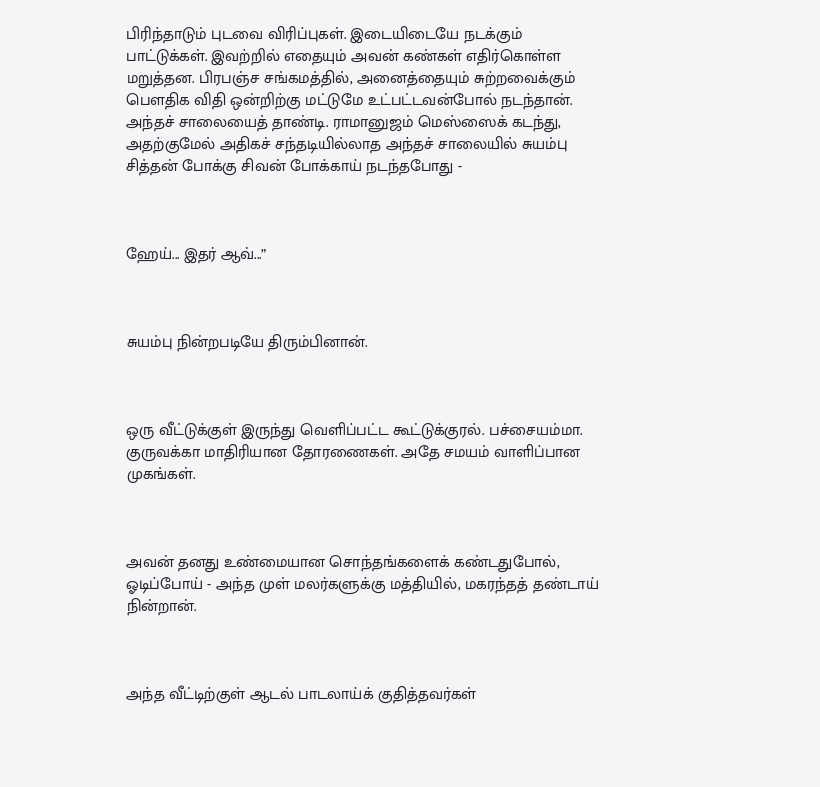பிரிந்தாடும் புடவை விரிப்புகள். இடையிடையே நடக்கும் பாட்டுக்கள். இவற்றில் எதையும் அவன் கண்கள் எதிர்கொள்ள மறுத்தன. பிரபஞ்ச சங்கமத்தில், அனைத்தையும் சுற்றவைக்கும் பெளதிக விதி ஒன்றிற்கு மட்டுமே உட்பட்டவன்போல் நடந்தான். அந்தச் சாலையைத் தாண்டி. ராமானுஜம் மெஸ்ஸைக் கடந்து, அதற்குமேல் அதிகச் சந்தடியில்லாத அந்தச் சாலையில் சுயம்பு சித்தன் போக்கு சிவன் போக்காய் நடந்தபோது -



ஹேய்... இதர் ஆவ்...”



சுயம்பு நின்றபடியே திரும்பினான்.



ஒரு வீட்டுக்குள் இருந்து வெளிப்பட்ட கூட்டுக்குரல். பச்சையம்மா. குருவக்கா மாதிரியான தோரணைகள். அதே சமயம் வாளிப்பான முகங்கள்.



அவன் தனது உண்மையான சொந்தங்களைக் கண்டதுபோல், ஓடிப்போய் - அந்த முள் மலர்களுக்கு மத்தியில், மகரந்தத் தண்டாய் நின்றான்.



அந்த வீட்டிற்குள் ஆடல் பாடலாய்க் குதித்தவர்கள்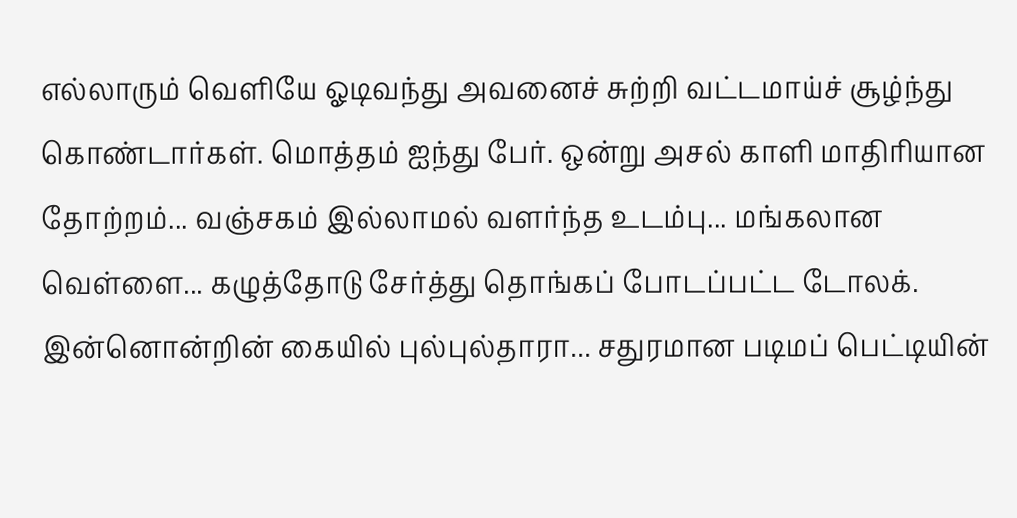எல்லாரும் வெளியே ஓடிவந்து அவனைச் சுற்றி வட்டமாய்ச் சூழ்ந்து கொண்டார்கள். மொத்தம் ஐந்து பேர். ஒன்று அசல் காளி மாதிரியான தோற்றம்... வஞ்சகம் இல்லாமல் வளர்ந்த உடம்பு... மங்கலான வெள்ளை... கழுத்தோடு சேர்த்து தொங்கப் போடப்பட்ட டோலக். இன்னொன்றின் கையில் புல்புல்தாரா... சதுரமான படிமப் பெட்டியின்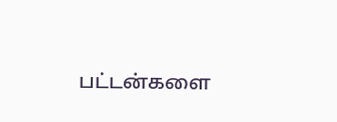பட்டன்களை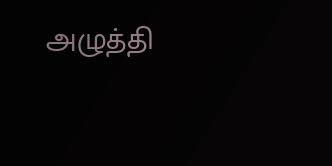அழுத்தி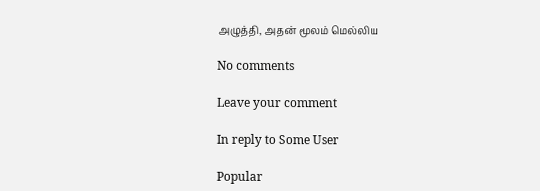அழுத்தி, அதன் மூலம் மெல்லிய

No comments

Leave your comment

In reply to Some User

Popular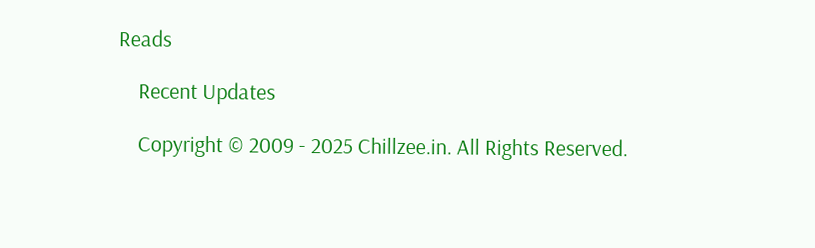Reads

    Recent Updates

    Copyright © 2009 - 2025 Chillzee.in. All Rights Reserved.